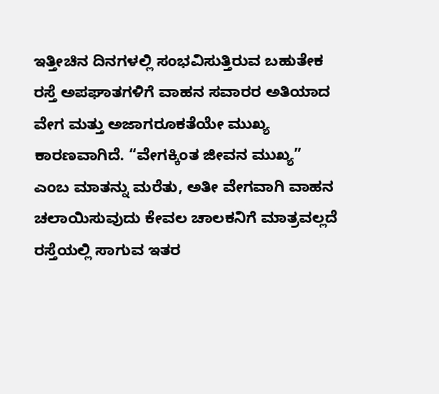ಇತ್ತೀಚಿನ ದಿನಗಳಲ್ಲಿ ಸಂಭವಿಸುತ್ತಿರುವ ಬಹುತೇಕ ರಸ್ತೆ ಅಪಘಾತಗಳಿಗೆ ವಾಹನ ಸವಾರರ ಅತಿಯಾದ ವೇಗ ಮತ್ತು ಅಜಾಗರೂಕತೆಯೇ ಮುಖ್ಯ ಕಾರಣವಾಗಿದೆ. “ವೇಗಕ್ಕಿಂತ ಜೀವನ ಮುಖ್ಯ” ಎಂಬ ಮಾತನ್ನು ಮರೆತು, ಅತೀ ವೇಗವಾಗಿ ವಾಹನ ಚಲಾಯಿಸುವುದು ಕೇವಲ ಚಾಲಕನಿಗೆ ಮಾತ್ರವಲ್ಲದೆ ರಸ್ತೆಯಲ್ಲಿ ಸಾಗುವ ಇತರ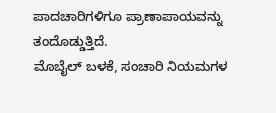ಪಾದಚಾರಿಗಳಿಗೂ ಪ್ರಾಣಾಪಾಯವನ್ನು ತಂದೊಡ್ಡುತ್ತಿದೆ.
ಮೊಬೈಲ್ ಬಳಕೆ, ಸಂಚಾರಿ ನಿಯಮಗಳ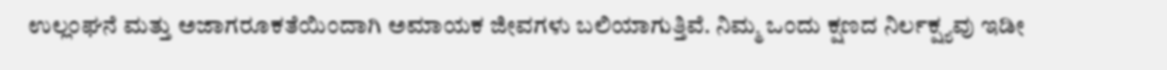ಉಲ್ಲಂಘನೆ ಮತ್ತು ಅಜಾಗರೂಕತೆಯಿಂದಾಗಿ ಅಮಾಯಕ ಜೀವಗಳು ಬಲಿಯಾಗುತ್ತಿವೆ. ನಿಮ್ಮ ಒಂದು ಕ್ಷಣದ ನಿರ್ಲಕ್ಷ್ಯವು ಇಡೀ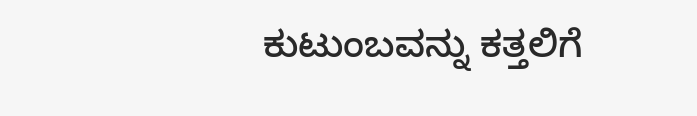ಕುಟುಂಬವನ್ನು ಕತ್ತಲಿಗೆ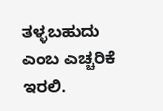ತಳ್ಳಬಹುದು ಎಂಬ ಎಚ್ಚರಿಕೆ ಇರಲಿ.